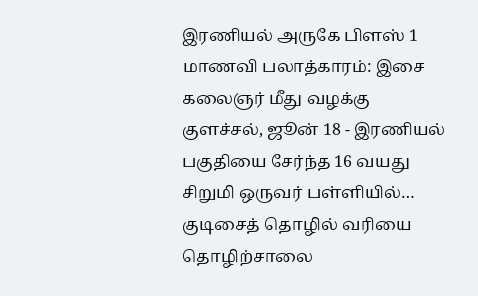இரணியல் அருகே பிளஸ் 1 மாணவி பலாத்காரம்: இசை கலைஞர் மீது வழக்கு
குளச்சல், ஜூன் 18 - இரணியல் பகுதியை சேர்ந்த 16 வயது சிறுமி ஒருவர் பள்ளியில்…
குடிசைத் தொழில் வரியை தொழிற்சாலை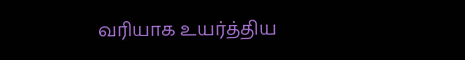வரியாக உயர்த்திய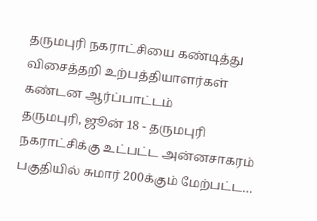தருமபுரி நகராட்சியை கண்டித்து விசைத்தறி உற்பத்தியாளர்கள் கண்டன ஆர்ப்பாட்டம்
தருமபுரி, ஜூன் 18 - தருமபுரி நகராட்சிக்கு உட்பட்ட அன்னசாகரம் பகுதியில் சுமார் 200க்கும் மேற்பட்ட…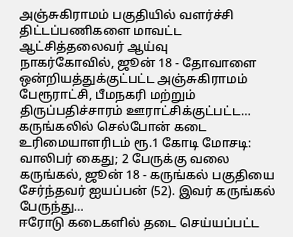அஞ்சுகிராமம் பகுதியில் வளர்ச்சி திட்டப்பணிகளை மாவட்ட ஆட்சித்தலைவர் ஆய்வு
நாகர்கோவில், ஜூன் 18 - தோவாளை ஒன்றியத்துக்குட்பட்ட அஞ்சுகிராமம் பேரூராட்சி, பீமநகரி மற்றும் திருப்பதிச்சாரம் ஊராட்சிக்குட்பட்ட…
கருங்கலில் செல்போன் கடை உரிமையாளரிடம் ரூ.1 கோடி மோசடி: வாலிபர் கைது; 2 பேருக்கு வலை
கருங்கல், ஜூன் 18 - கருங்கல் பகுதியை சேர்ந்தவர் ஐயப்பன் (52). இவர் கருங்கல் பேருந்து…
ஈரோடு கடைகளில் தடை செய்யப்பட்ட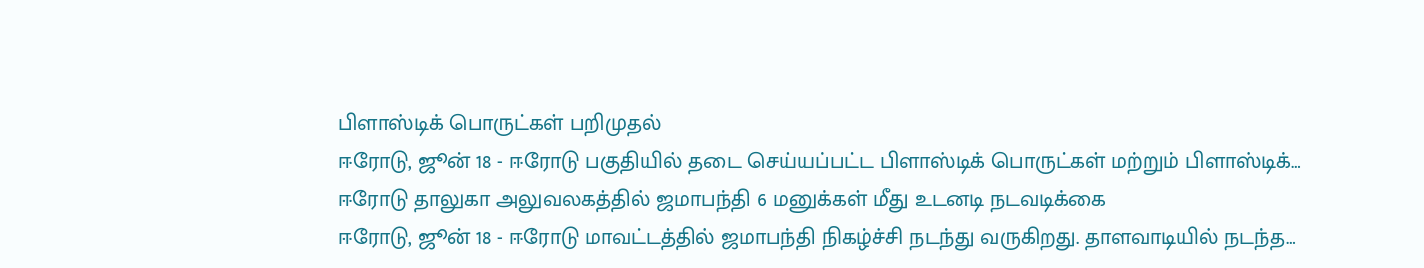பிளாஸ்டிக் பொருட்கள் பறிமுதல்
ஈரோடு, ஜூன் 18 - ஈரோடு பகுதியில் தடை செய்யப்பட்ட பிளாஸ்டிக் பொருட்கள் மற்றும் பிளாஸ்டிக்…
ஈரோடு தாலுகா அலுவலகத்தில் ஜமாபந்தி 6 மனுக்கள் மீது உடனடி நடவடிக்கை
ஈரோடு, ஜூன் 18 - ஈரோடு மாவட்டத்தில் ஜமாபந்தி நிகழ்ச்சி நடந்து வருகிறது. தாளவாடியில் நடந்த…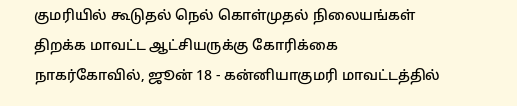குமரியில் கூடுதல் நெல் கொள்முதல் நிலையங்கள் திறக்க மாவட்ட ஆட்சியருக்கு கோரிக்கை
நாகர்கோவில், ஜூன் 18 - கன்னியாகுமரி மாவட்டத்தில்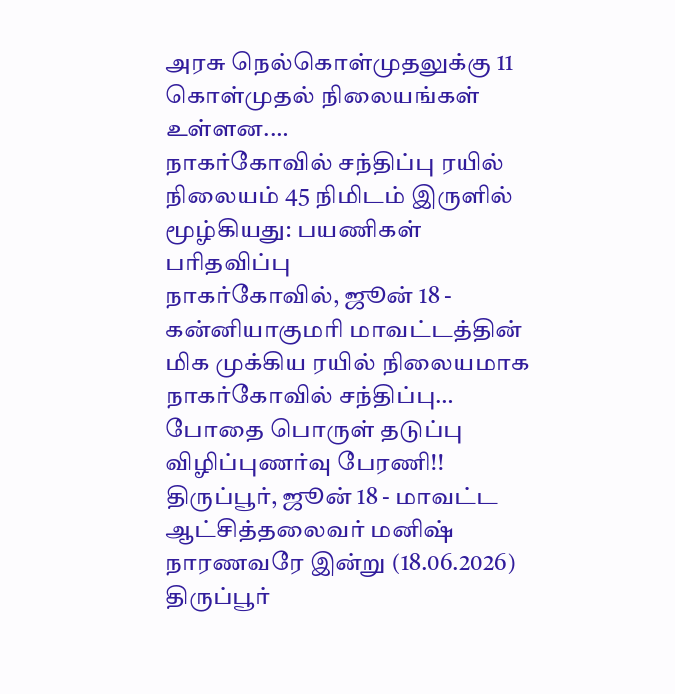அரசு நெல்கொள்முதலுக்கு 11 கொள்முதல் நிலையங்கள் உள்ளன.…
நாகர்கோவில் சந்திப்பு ரயில் நிலையம் 45 நிமிடம் இருளில் மூழ்கியது: பயணிகள் பரிதவிப்பு
நாகர்கோவில், ஜூன் 18 - கன்னியாகுமரி மாவட்டத்தின் மிக முக்கிய ரயில் நிலையமாக நாகர்கோவில் சந்திப்பு…
போதை பொருள் தடுப்பு விழிப்புணர்வு பேரணி!!
திருப்பூர், ஜூன் 18 - மாவட்ட ஆட்சித்தலைவர் மனிஷ் நாரணவரே இன்று (18.06.2026) திருப்பூர்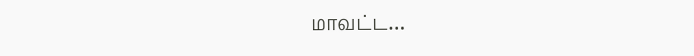மாவட்ட…